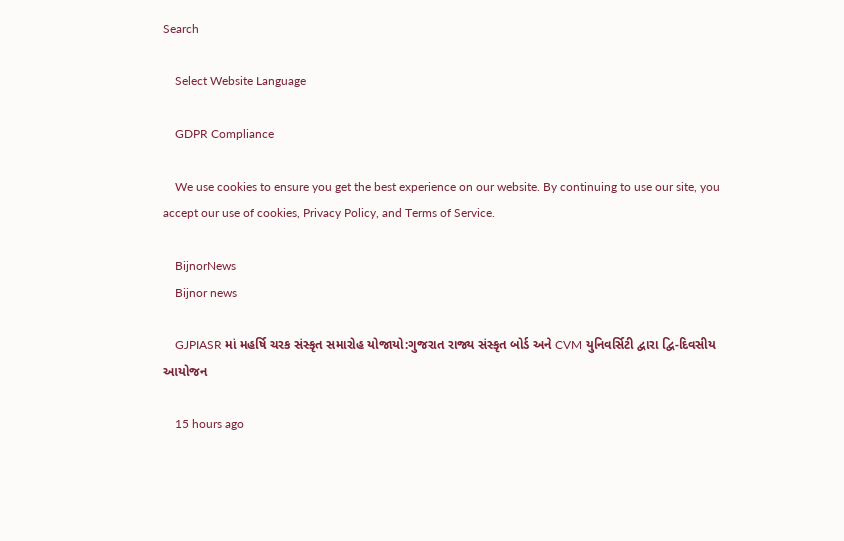Search

    Select Website Language

    GDPR Compliance

    We use cookies to ensure you get the best experience on our website. By continuing to use our site, you accept our use of cookies, Privacy Policy, and Terms of Service.

    BijnorNews
    Bijnor news

    GJPIASR માં મહર્ષિ ચરક સંસ્કૃત સમારોહ યોજાયો:ગુજરાત રાજ્ય સંસ્કૃત બોર્ડ અને CVM યુનિવર્સિટી દ્વારા દ્વિ-દિવસીય આયોજન

    15 hours ago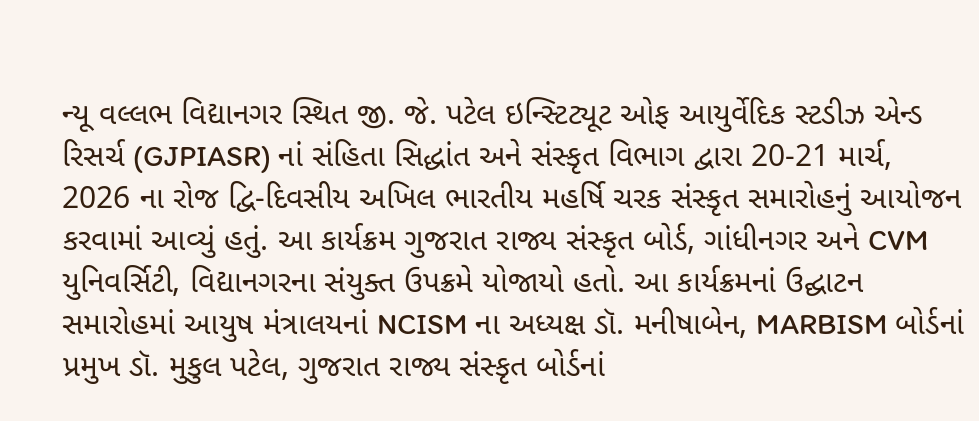ન્યૂ વલ્લભ વિદ્યાનગર સ્થિત જી. જે. પટેલ ઇન્સ્ટિટ્યૂટ ઓફ આયુર્વેદિક સ્ટડીઝ એન્ડ રિસર્ચ (GJPIASR) નાં સંહિતા સિદ્ધાંત અને સંસ્કૃત વિભાગ દ્વારા 20-21 માર્ચ, 2026 ના રોજ દ્વિ-દિવસીય અખિલ ભારતીય મહર્ષિ ચરક સંસ્કૃત સમારોહનું આયોજન કરવામાં આવ્યું હતું. આ કાર્યક્રમ ગુજરાત રાજ્ય સંસ્કૃત બોર્ડ, ગાંધીનગર અને CVM યુનિવર્સિટી, વિદ્યાનગરના સંયુક્ત ઉપક્રમે યોજાયો હતો. આ કાર્યક્રમનાં ઉદ્ઘાટન સમારોહમાં આયુષ મંત્રાલયનાં NCISM ના અધ્યક્ષ ડૉ. મનીષાબેન, MARBISM બોર્ડનાં પ્રમુખ ડૉ. મુકુલ પટેલ, ગુજરાત રાજ્ય સંસ્કૃત બોર્ડનાં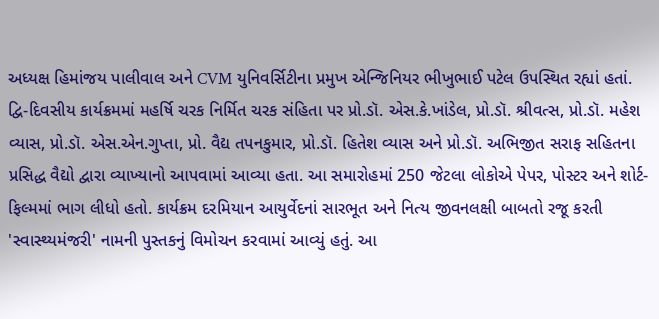અધ્યક્ષ હિમાંજય પાલીવાલ અને CVM યુનિવર્સિટીના પ્રમુખ એન્જિનિયર ભીખુભાઈ પટેલ ઉપસ્થિત રહ્યાં હતાં. દ્વિ-દિવસીય કાર્યક્રમમાં મહર્ષિ ચરક નિર્મિત ચરક સંહિતા પર પ્રો.ડૉ. એસ.કે.ખાંડેલ, પ્રો.ડૉ. શ્રીવત્સ, પ્રો.ડૉ. મહેશ વ્યાસ, પ્રો.ડૉ. એસ.એન.ગુપ્તા, પ્રો. વૈદ્ય તપનકુમાર, પ્રો.ડૉ. હિતેશ વ્યાસ અને પ્રો.ડૉ. અભિજીત સરાફ સહિતના પ્રસિદ્ધ વૈદ્યો દ્વારા વ્યાખ્યાનો આપવામાં આવ્યા હતા. આ સમારોહમાં 250 જેટલા લોકોએ પેપર, પોસ્ટર અને શોર્ટ-ફિલ્મમાં ભાગ લીધો હતો. કાર્યક્રમ દરમિયાન આયુર્વેદનાં સારભૂત અને નિત્ય જીવનલક્ષી બાબતો રજૂ કરતી 'સ્વાસ્થ્યમંજરી' નામની પુસ્તકનું વિમોચન કરવામાં આવ્યું હતું. આ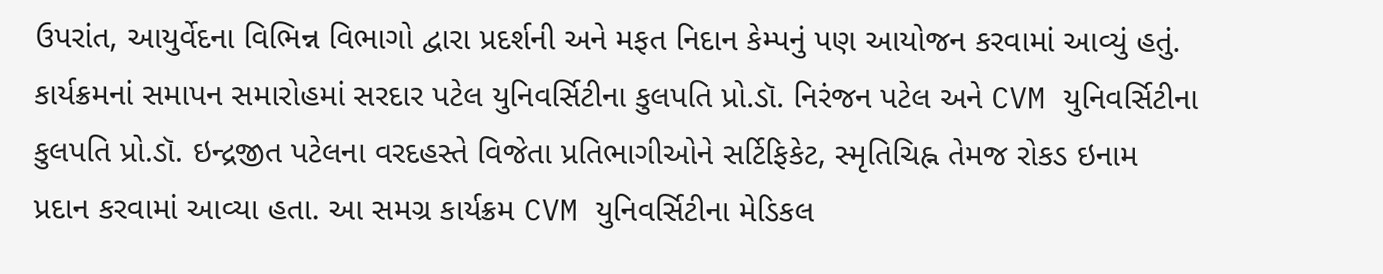ઉપરાંત, આયુર્વેદના વિભિન્ન વિભાગો દ્વારા પ્રદર્શની અને મફત નિદાન કેમ્પનું પણ આયોજન કરવામાં આવ્યું હતું. કાર્યક્રમનાં સમાપન સમારોહમાં સરદાર પટેલ યુનિવર્સિટીના કુલપતિ પ્રો.ડૉ. નિરંજન પટેલ અને CVM યુનિવર્સિટીના કુલપતિ પ્રો.ડૉ. ઇન્દ્રજીત પટેલના વરદહસ્તે વિજેતા પ્રતિભાગીઓને સર્ટિફિકેટ, સ્મૃતિચિહ્ન તેમજ રોકડ ઇનામ પ્રદાન કરવામાં આવ્યા હતા. આ સમગ્ર કાર્યક્રમ CVM યુનિવર્સિટીના મેડિકલ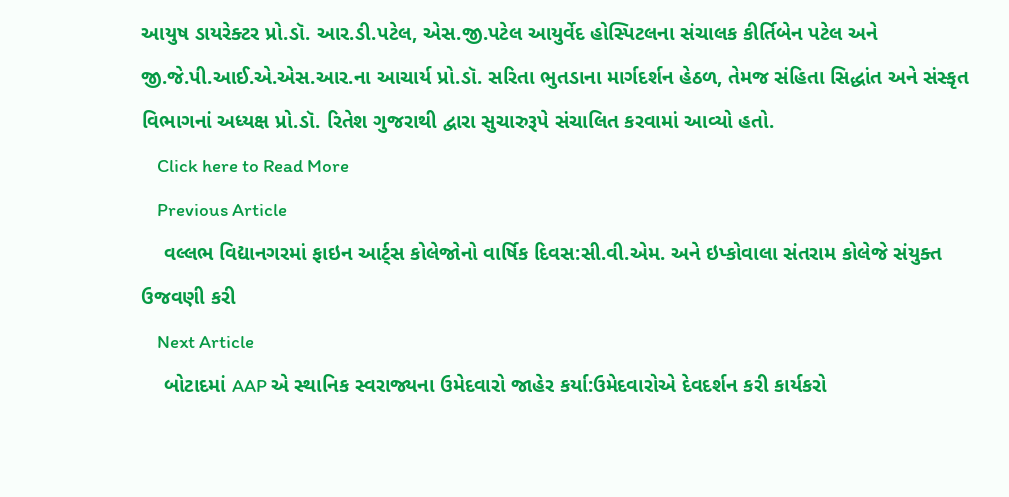આયુષ ડાયરેક્ટર પ્રો.ડૉ. આર.ડી.પટેલ, એસ.જી.પટેલ આયુર્વેદ હોસ્પિટલના સંચાલક કીર્તિબેન પટેલ અને જી.જે.પી.આઈ.એ.એસ.આર.ના આચાર્ય પ્રો.ડૉ. સરિતા ભુતડાના માર્ગદર્શન હેઠળ, તેમજ સંહિતા સિદ્ધાંત અને સંસ્કૃત વિભાગનાં અધ્યક્ષ પ્રો.ડૉ. રિતેશ ગુજરાથી દ્વારા સુચારુરૂપે સંચાલિત કરવામાં આવ્યો હતો.
    Click here to Read More
    Previous Article
    વલ્લભ વિદ્યાનગરમાં ફાઇન આર્ટ્સ કોલેજોનો વાર્ષિક દિવસ:સી.વી.એમ. અને ઇપ્કોવાલા સંતરામ કોલેજે સંયુક્ત ઉજવણી કરી
    Next Article
    બોટાદમાં AAP એ સ્થાનિક સ્વરાજ્યના ઉમેદવારો જાહેર કર્યા:ઉમેદવારોએ દેવદર્શન કરી કાર્યકરો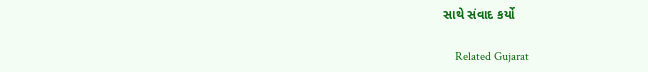સાથે સંવાદ કર્યો

    Related Gujarat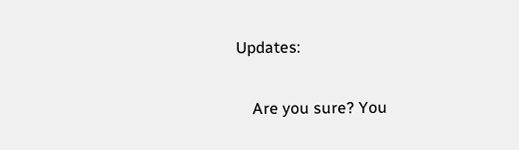Updates:

    Are you sure? You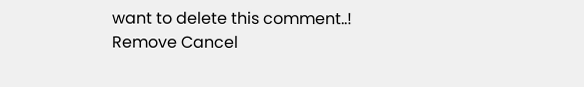want to delete this comment..! Remove Cancel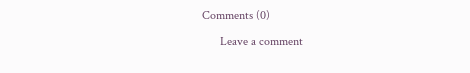Comments (0)

      Leave a comment